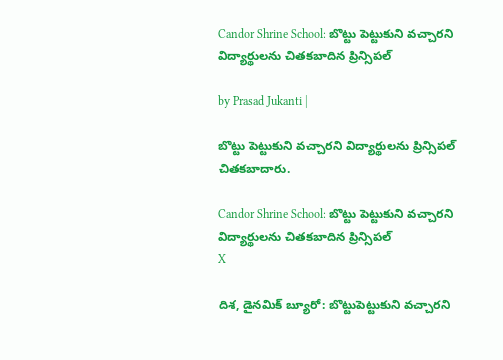Candor Shrine School: బొట్టు పెట్టుకుని వచ్చారని విద్యార్థులను చితకబాదిన ప్రిన్సిపల్

by Prasad Jukanti |

బొట్టు పెట్టుకుని వచ్చారని విద్యార్థులను ప్రిన్సిపల్ చితకబాదారు.

Candor Shrine School: బొట్టు పెట్టుకుని వచ్చారని విద్యార్థులను చితకబాదిన ప్రిన్సిపల్
X

దిశ, డైనమిక్ బ్యూరో: బొట్టుపెట్టుకుని వచ్చారని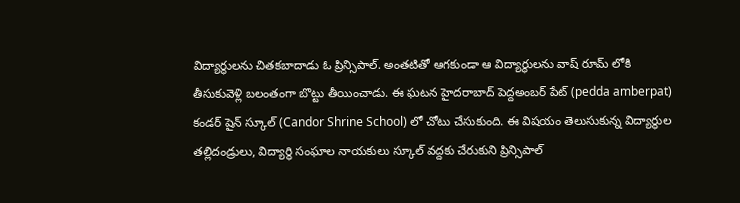విద్యార్థులను చితకబాదాడు ఓ ప్రిన్సిపాల్. అంతటితో ఆగకుండా ఆ విద్యార్థులను వాష్ రూమ్ లోకి తీసుకువెళ్లి బలంతంగా బొట్టు తీయించాడు. ఈ ఘటన హైదరాబాద్ పెద్దఅంబర్ పేట్ (pedda amberpat) కండర్ షైన్ స్కూల్ (Candor Shrine School) లో చోటు చేసుకుంది. ఈ విషయం తెలుసుకున్న విద్యార్థుల తల్లిదండ్రులు, విద్యార్థి సంఘాల నాయకులు స్కూల్ వద్దకు చేరుకుని ప్రిన్సిపాల్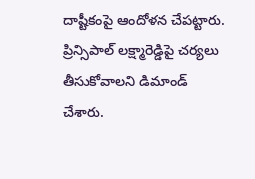దాష్టీకంపై ఆందోళన చేపట్టారు. ప్రిన్సిపాల్ లక్ష్మారెడ్డిపై చర్యలు తీసుకోవాలని డిమాండ్ చేశారు.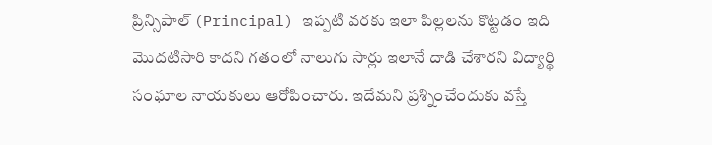ప్రిన్సిపాల్ (Principal) ఇప్పటి వరకు ఇలా పిల్లలను కొట్టడం ఇది మొదటిసారి కాదని గతంలో నాలుగు సార్లు ఇలానే దాడి చేశారని విద్యార్థి సంఘాల నాయకులు ఆరోపించారు. ఇదేమని ప్రశ్నించేందుకు వస్తే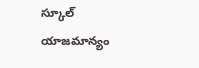స్కూల్ యాజమాన్యం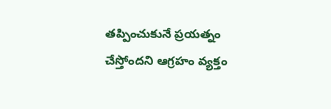తప్పించుకునే ప్రయత్నం చేస్తోందని ఆగ్రహం వ్యక్తం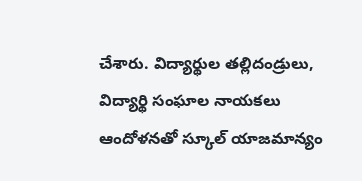చేశారు. విద్యార్థుల తల్లిదండ్రులు, విద్యార్థి సంఘాల నాయకలు ఆందోళనతో స్కూల్ యాజమాన్యం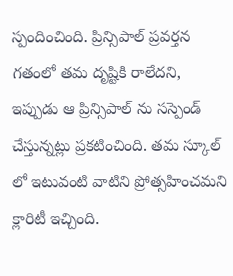స్పందించింది. ప్రిన్సిపాల్ ప్రవర్తన గతంలో తమ దృష్టికి రాలేదని, ఇప్పుడు ఆ ప్రిన్సిపాల్ ను సస్పెండ్ చేస్తున్నట్లు ప్రకటించింది. తమ స్కూల్ లో ఇటువంటి వాటిని ప్రోత్సహించమని క్లారిటీ ఇచ్చింది.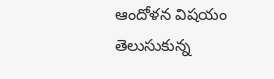ఆందోళన విషయం తెలుసుకున్న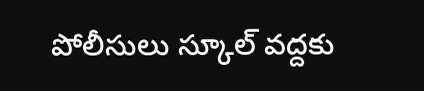పోలీసులు స్కూల్ వద్దకు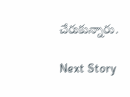చేరుకున్నారు.

Next Story